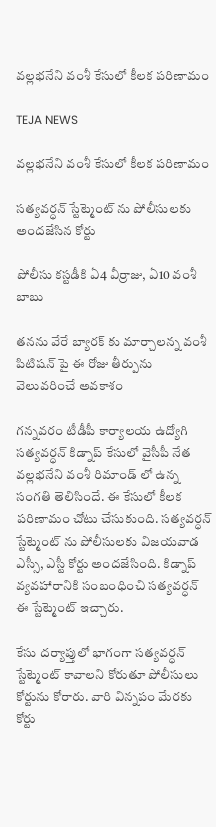వల్లభనేని వంశీ కేసులో కీలక పరిణామం

TEJA NEWS

వల్లభనేని వంశీ కేసులో కీలక పరిణామం

సత్యవర్ధన్ స్టేట్మెంట్ ను పోలీసులకు అందజేసిన కోర్టు

పోలీసు కస్టడీకి ఏ4 వీర్రాజు, ఏ10 వంశీ బాబు

తనను వేరే బ్యారక్ కు మార్చాలన్న వంశీ పిటిషన్ పై ఈ రోజు తీర్పును వెలువరించే అవకాశం

గన్నవరం టీడీపీ కార్యాలయ ఉద్యోగి సత్యవర్ధన్ కిడ్నాప్ కేసులో వైసీపీ నేత వల్లభనేని వంశీ రిమాండ్ లో ఉన్న సంగతి తెలిసిందే. ఈ కేసులో కీలక పరిణామం చోటు చేసుకుంది. సత్యవర్ధన్ స్టేట్మెంట్ ను పోలీసులకు విజయవాడ ఎస్సీ, ఎస్టీ కోర్టు అందజేసింది. కిడ్నాప్ వ్యవహారానికి సంబంధించి సత్యవర్ధన్ ఈ స్టేట్మెంట్ ఇచ్చారు.

కేసు దర్యాప్తులో భాగంగా సత్యవర్ధన్ స్టేట్మెంట్ కావాలని కోరుతూ పోలీసులు కోర్టును కోరారు. వారి విన్నపం మేరకు కోర్టు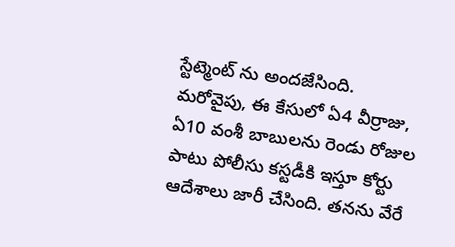స్టేట్మెంట్ ను అందజేసింది. మరోవైపు, ఈ కేసులో ఏ4 వీర్రాజు, ఏ10 వంశీ బాబులను రెండు రోజుల పాటు పోలీసు కస్టడీకి ఇస్తూ కోర్టు ఆదేశాలు జారీ చేసింది. తనను వేరే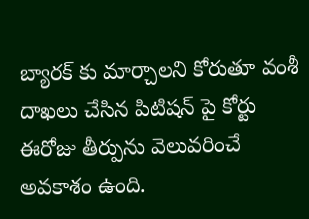బ్యారక్ కు మార్చాలని కోరుతూ వంశీ దాఖలు చేసిన పిటిషన్ పై కోర్టు ఈరోజు తీర్పును వెలువరించే అవకాశం ఉంది.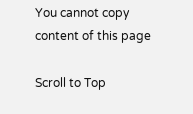You cannot copy content of this page

Scroll to Top